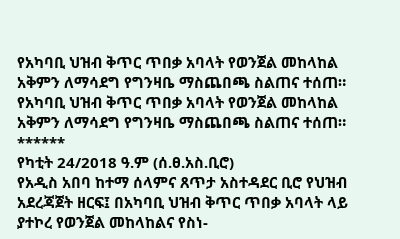የአካባቢ ህዝብ ቅጥር ጥበቃ አባላት የወንጀል መከላከል አቅምን ለማሳደግ የግንዛቤ ማስጨበጫ ስልጠና ተሰጠ።
የአካባቢ ህዝብ ቅጥር ጥበቃ አባላት የወንጀል መከላከል አቅምን ለማሳደግ የግንዛቤ ማስጨበጫ ስልጠና ተሰጠ።
******
የካቲት 24/2018 ዓ.ም (ሰ.ፀ.አስ.ቢሮ)
የአዲስ አበባ ከተማ ሰላምና ጸጥታ አስተዳደር ቢሮ የህዝብ አደረጃጀት ዘርፍ፤ በአካባቢ ህዝብ ቅጥር ጥበቃ አባላት ላይ ያተኮረ የወንጀል መከላከልና የስነ-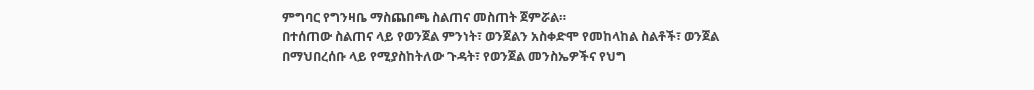ምግባር የግንዛቤ ማስጨበጫ ስልጠና መስጠት ጀምሯል።
በተሰጠው ስልጠና ላይ የወንጀል ምንነት፣ ወንጀልን አስቀድሞ የመከላከል ስልቶች፣ ወንጀል በማህበረሰቡ ላይ የሚያስከትለው ጉዳት፣ የወንጀል መንስኤዎችና የህግ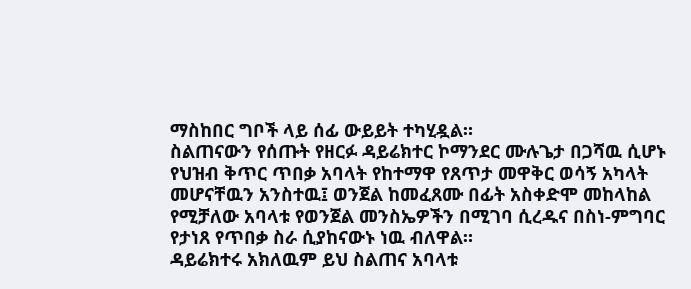ማስከበር ግቦች ላይ ሰፊ ውይይት ተካሂዷል።
ስልጠናውን የሰጡት የዘርፉ ዳይሬክተር ኮማንደር ሙሉጌታ በጋሻዉ ሲሆኑ የህዝብ ቅጥር ጥበቃ አባላት የከተማዋ የጸጥታ መዋቅር ወሳኝ አካላት መሆናቸዉን አንስተዉ፤ ወንጀል ከመፈጸሙ በፊት አስቀድሞ መከላከል የሚቻለው አባላቱ የወንጀል መንስኤዎችን በሚገባ ሲረዱና በስነ-ምግባር የታነጸ የጥበቃ ስራ ሲያከናውኑ ነዉ ብለዋል።
ዳይሬክተሩ አክለዉም ይህ ስልጠና አባላቱ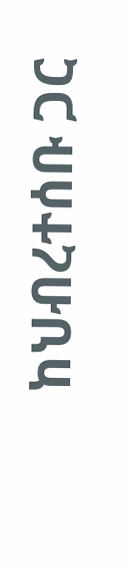ከህብረተሰቡ ጋር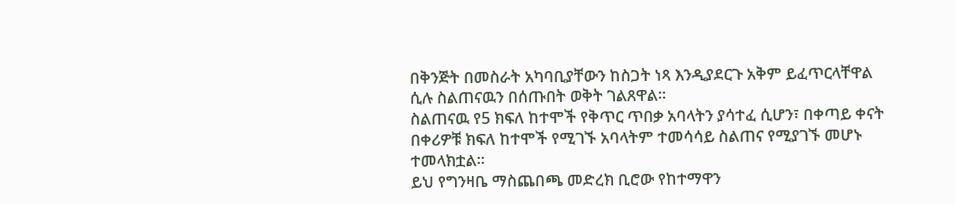በቅንጅት በመስራት አካባቢያቸውን ከስጋት ነጻ እንዲያደርጉ አቅም ይፈጥርላቸዋል ሲሉ ስልጠናዉን በሰጡበት ወቅት ገልጸዋል።
ስልጠናዉ የ5 ክፍለ ከተሞች የቅጥር ጥበቃ አባላትን ያሳተፈ ሲሆን፣ በቀጣይ ቀናት በቀሪዎቹ ክፍለ ከተሞች የሚገኙ አባላትም ተመሳሳይ ስልጠና የሚያገኙ መሆኑ ተመላክቷል።
ይህ የግንዛቤ ማስጨበጫ መድረክ ቢሮው የከተማዋን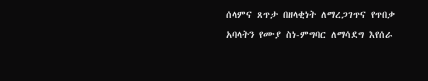ሰላምና ጸጥታ በዘላቂነት ለማረጋገጥና የጥበቃ አባላትን የሙያ ስነ-ምግባር ለማሳደግ እየሰራ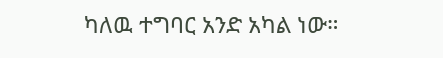ካለዉ ተግባር አንድ አካል ነው።